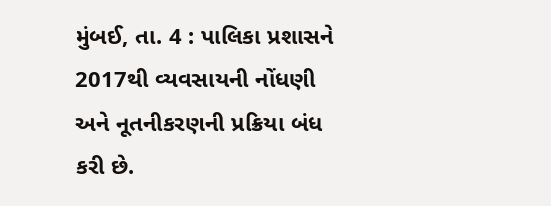મુંબઈ, તા. 4 : પાલિકા પ્રશાસને 2017થી વ્યવસાયની નોંધણી અને નૂતનીકરણની પ્રક્રિયા બંધ કરી છે.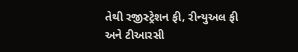તેથી રજીસ્ટ્રેશન ફી, રીન્યુઅલ ફી અને ટીઆરસી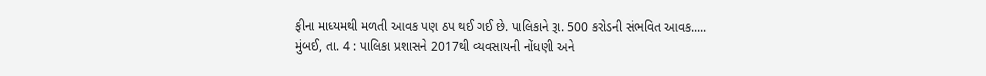ફીના માધ્યમથી મળતી આવક પણ ઠપ થઈ ગઈ છે. પાલિકાને રૂા. 500 કરોડની સંભવિત આવક.....
મુંબઈ, તા. 4 : પાલિકા પ્રશાસને 2017થી વ્યવસાયની નોંધણી અને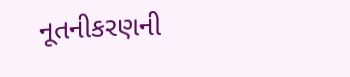નૂતનીકરણની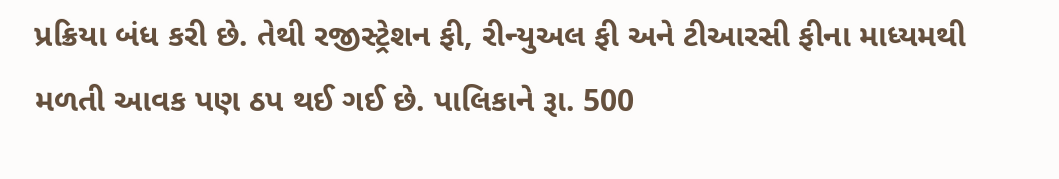પ્રક્રિયા બંધ કરી છે. તેથી રજીસ્ટ્રેશન ફી, રીન્યુઅલ ફી અને ટીઆરસી ફીના માધ્યમથી મળતી આવક પણ ઠપ થઈ ગઈ છે. પાલિકાને રૂા. 500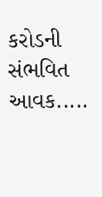કરોડની સંભવિત આવક.....